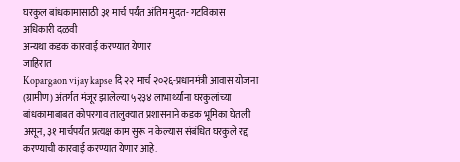घरकुल बांधकामासाठी ३१ मार्च पर्यंत अंतिम मुदत- गटविकास अधिकारी दळवी
अन्यथा कडक कारवाई करण्यात येणार
जाहिरात
Kopargaon vijay kapse दि २२ मार्च २०२६-प्रधानमंत्री आवास योजना (ग्रामीण) अंतर्गत मंजूर झालेल्या ५२३४ लाभार्थ्यांना घरकुलांच्या बांधकामाबाबत कोपरगाव तालुक्यात प्रशासनाने कडक भूमिका घेतली असून, ३१ मार्चपर्यंत प्रत्यक्ष काम सुरू न केल्यास संबंधित घरकुले रद्द करण्याची कारवाई करण्यात येणार आहे.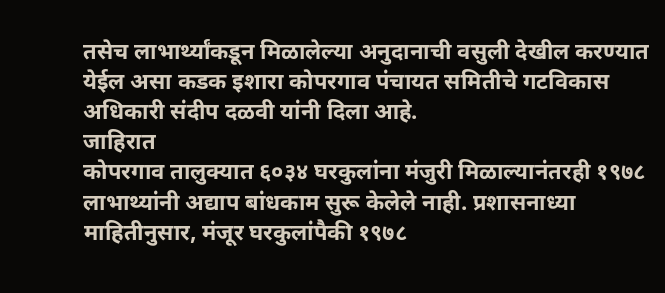तसेच लाभार्थ्यांकडून मिळालेल्या अनुदानाची वसुली देखील करण्यात येईल असा कडक इशारा कोपरगाव पंचायत समितीचे गटविकास अधिकारी संदीप दळवी यांनी दिला आहे.
जाहिरात
कोपरगाव तालुक्यात ६०३४ घरकुलांना मंजुरी मिळाल्यानंतरही १९७८ लाभाथ्यांनी अद्याप बांधकाम सुरू केलेले नाही. प्रशासनाध्या माहितीनुसार, मंजूर घरकुलांपैकी १९७८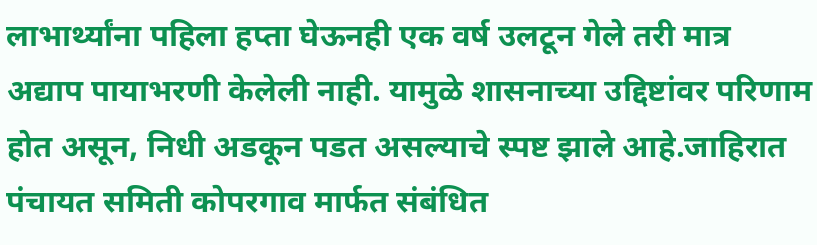लाभार्थ्यांना पहिला हप्ता घेऊनही एक वर्ष उलटून गेले तरी मात्र अद्याप पायाभरणी केलेली नाही. यामुळे शासनाच्या उद्दिष्टांवर परिणाम होत असून, निधी अडकून पडत असल्याचे स्पष्ट झाले आहे.जाहिरात
पंचायत समिती कोपरगाव मार्फत संबंधित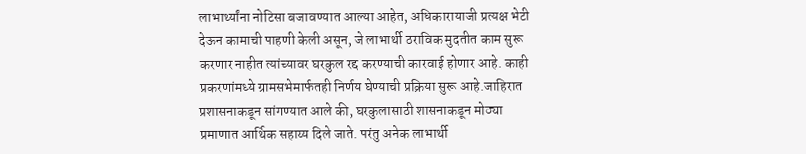लाभार्थ्यांना नोटिसा बजावण्यात आल्या आहेत, अधिकारायाजी प्रत्यक्ष भेटी देऊन कामाची पाहणी केली असून, जे लाभार्थी ठराविक मुदतीत काम सुरू करणार नाहीत त्यांच्यावर घरकुल रद्द करण्याची कारवाई होणार आहे. काही प्रकरणांमध्ये ग्रामसभेमार्फतही निर्णय घेण्याची प्रक्रिया सुरू आहे.जाहिरात
प्रशासनाकडून सांगण्यात आले की, घरकुलासाठी शासनाकडून मोठ्या प्रमाणात आर्थिक सहाय्य दिले जाते. परंतु अनेक लाभार्थी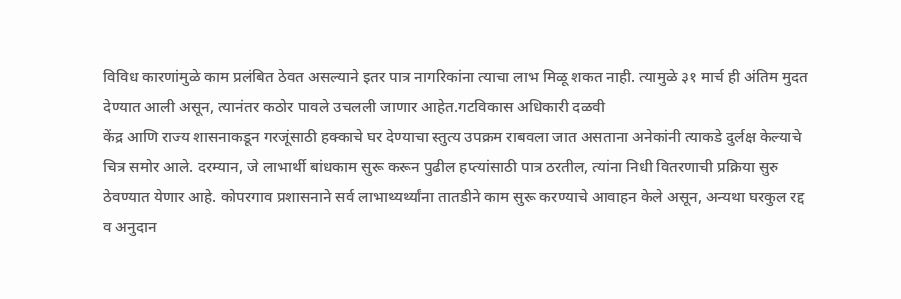विविध कारणांमुळे काम प्रलंबित ठेवत असल्याने इतर पात्र नागरिकांना त्याचा लाभ मिळू शकत नाही. त्यामुळे ३१ मार्च ही अंतिम मुदत देण्यात आली असून, त्यानंतर कठोर पावले उचलली जाणार आहेत.गटविकास अधिकारी दळवी
केंद्र आणि राज्य शासनाकडून गरजूंसाठी हक्काचे घर देण्याचा स्तुत्य उपक्रम राबवला जात असताना अनेकांनी त्याकडे दुर्लक्ष केल्याचे चित्र समोर आले. दरम्यान, जे लाभार्थी बांधकाम सुरू करून पुढील हप्त्यांसाठी पात्र ठरतील, त्यांना निधी वितरणाची प्रक्रिया सुरु ठेवण्यात येणार आहे. कोपरगाव प्रशासनाने सर्व लाभाथ्यर्थ्यांना तातडीने काम सुरू करण्याचे आवाहन केले असून, अन्यथा घरकुल रद्द व अनुदान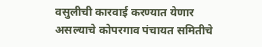वसुलीची कारवाई करण्यात येणार असल्याचे कोपरगाव पंचायत समितीचे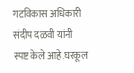गटविकास अधिकारी संदीप दळवी यांनी स्पष्ट केले आहे.घरकूल